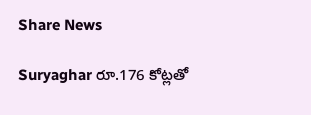Share News

Suryaghar రూ.176 కోట్లతో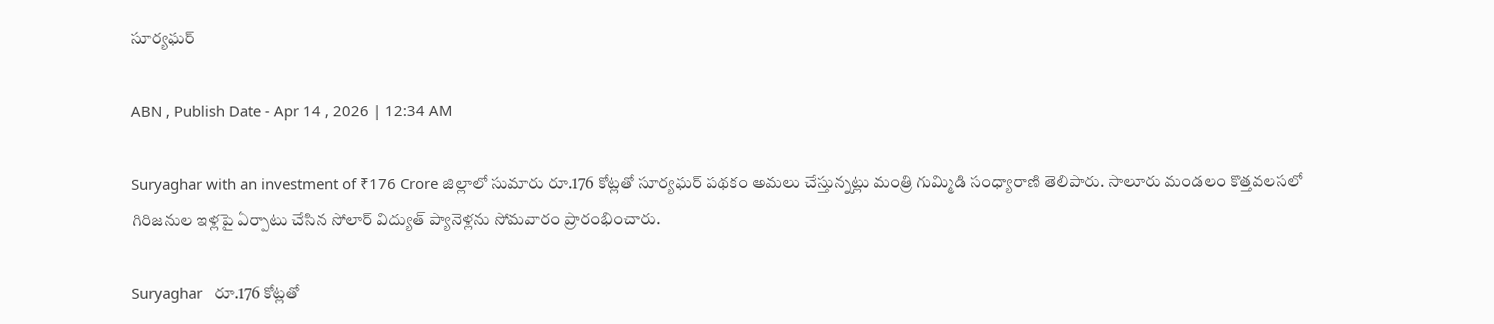సూర్యఘర్‌

ABN , Publish Date - Apr 14 , 2026 | 12:34 AM

Suryaghar with an investment of ₹176 Crore జిల్లాలో సుమారు రూ.176 కోట్లతో సూర్యఘర్‌ పథకం అమలు చేస్తున్నట్లు మంత్రి గుమ్మిడి సంధ్యారాణి తెలిపారు. సాలూరు మండలం కొత్తవలసలో గిరిజనుల ఇళ్లపై ఏర్పాటు చేసిన సోలార్‌ విద్యుత్‌ ప్యానెళ్లను సోమవారం ప్రారంభించారు.

Suryaghar   రూ.176 కోట్లతో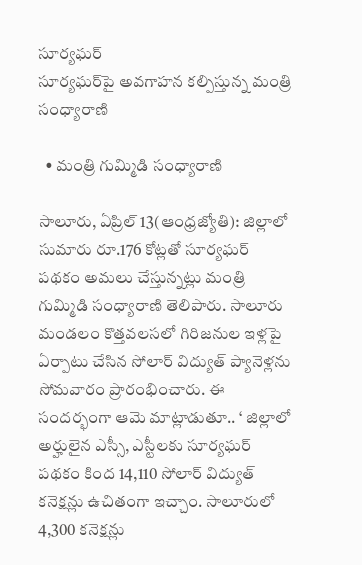సూర్యఘర్‌
సూర్యఘర్‌పై అవగాహన కల్పిస్తున్న మంత్రి సంధ్యారాణి

  • మంత్రి గుమ్మిడి సంధ్యారాణి

సాలూరు, ఏప్రిల్‌ 13(ఆంధ్రజ్యోతి): జిల్లాలో సుమారు రూ.176 కోట్లతో సూర్యఘర్‌ పథకం అమలు చేస్తున్నట్లు మంత్రి గుమ్మిడి సంధ్యారాణి తెలిపారు. సాలూరు మండలం కొత్తవలసలో గిరిజనుల ఇళ్లపై ఏర్పాటు చేసిన సోలార్‌ విద్యుత్‌ ప్యానెళ్లను సోమవారం ప్రారంభించారు. ఈ సందర్భంగా ఆమె మాట్లాడుతూ.. ‘ జిల్లాలో అర్హులైన ఎస్సీ, ఎస్టీలకు సూర్యఘర్‌ పథకం కింద 14,110 సోలార్‌ విద్యుత్‌ కనెక్షన్లు ఉచితంగా ఇచ్చాం. సాలూరులో 4,300 కనెక్షన్లు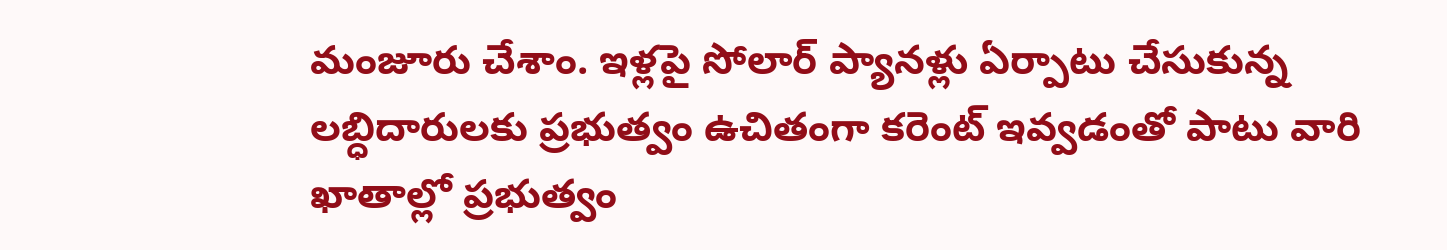మంజూరు చేశాం. ఇళ్లపై సోలార్‌ ప్యానళ్లు ఏర్పాటు చేసుకున్న లబ్ధిదారులకు ప్రభుత్వం ఉచితంగా కరెంట్‌ ఇవ్వడంతో పాటు వారి ఖాతాల్లో ప్రభుత్వం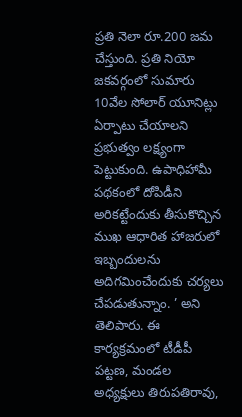ప్రతి నెలా రూ.200 జమ చేస్తుంది. ప్రతి నియో జకవర్గంలో సుమారు 10వేల సోలార్‌ యూనిట్లు ఏర్పాటు చేయాలని ప్రభుత్వం లక్ష్యంగా పెట్టుకుంది. ఉపాధిహామీ పథకంలో దోపిడీని అరికట్టేందుకు తీసుకొచ్చిన ముఖ ఆధారిత హాజరులో ఇబ్బందులను అదిగమించేందుకు చర్యలు చేపడుతున్నాం. ’ అని తెలిపారు. ఈ కార్యక్రమంలో టీడీపీ పట్టణ, మండల అధ్యక్షులు తిరుపతిరావు,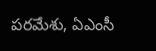పరమేశు, ఏఎంసీ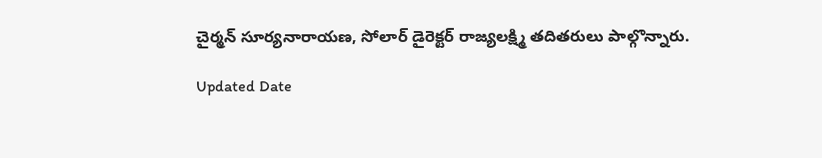చైర్మన్‌ సూర్యనారాయణ, సోలార్‌ డైరెక్టర్‌ రాజ్యలక్ష్మి తదితరులు పాల్గొన్నారు.

Updated Date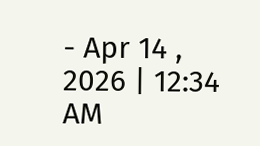- Apr 14 , 2026 | 12:34 AM